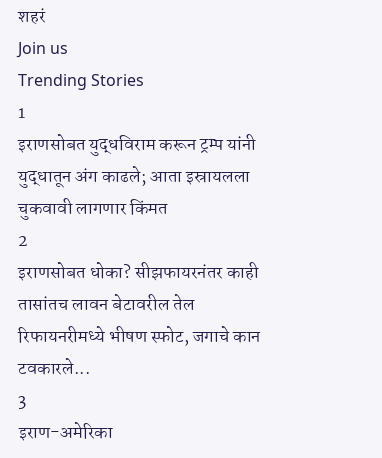शहरं
Join us
Trending Stories
1
इराणसोबत युद्धविराम करून ट्रम्प यांनी युद्धातून अंग काढले; आता इस्रायलला चुकवावी लागणार किंमत
2
इराणसोबत धोका? सीझफायरनंतर काही तासांतच लावन बेटावरील तेल रिफायनरीमध्ये भीषण स्फोट, जगाचे कान टवकारले...
3
इराण-अमेरिका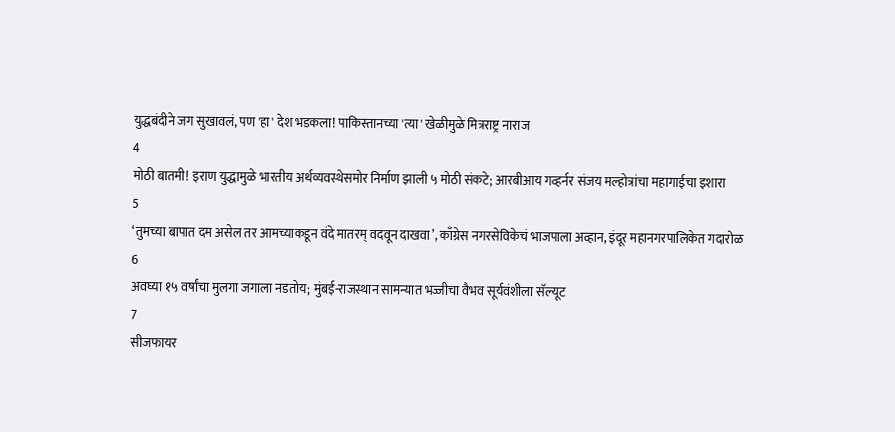युद्धबंदीने जग सुखावलं, पण 'हा' देश भडकला! पाकिस्तानच्या 'त्या' खेळीमुळे मित्रराष्ट्र नाराज
4
मोठी बातमी! इराण युद्धामुळे भारतीय अर्थव्यवस्थेसमोर निर्माण झाली ५ मोठी संकटे; आरबीआय गव्हर्नर संजय मल्होत्रांचा महागाईचा इशारा
5
‘तुमच्या बापात दम असेल तर आमच्याकडून वंदे मातरम् वदवून दाखवा’, काँग्रेस नगरसेविकेचं भाजपाला अव्हान, इंदूर महानगरपालिकेत गदारोळ
6
अवघ्या १५ वर्षांचा मुलगा जगाला नडतोय; मुंबई-राजस्थान सामन्यात भज्जीचा वैभव सूर्यवंशीला सॅल्यूट
7
सीजफायर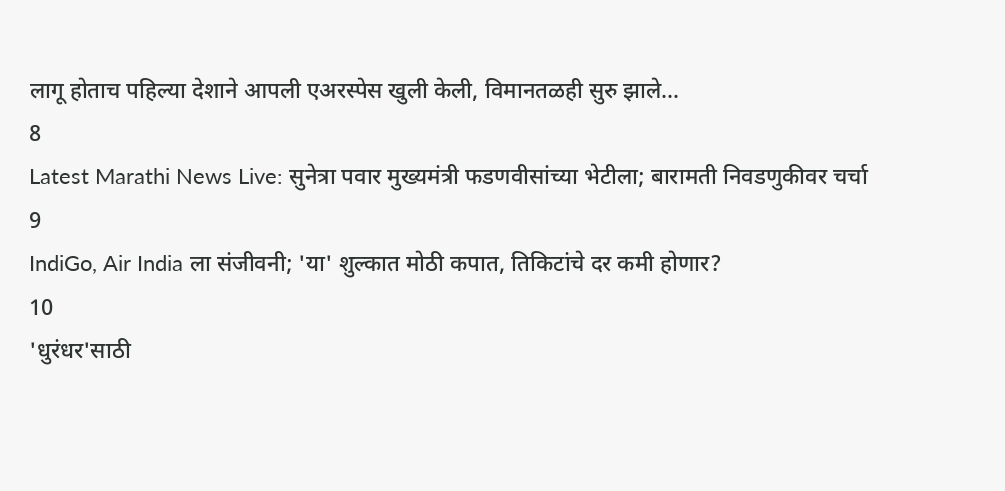लागू होताच पहिल्या देशाने आपली एअरस्पेस खुली केली, विमानतळही सुरु झाले...
8
Latest Marathi News Live: सुनेत्रा पवार मुख्यमंत्री फडणवीसांच्या भेटीला; बारामती निवडणुकीवर चर्चा
9
IndiGo, Air India ला संजीवनी; 'या' शुल्कात मोठी कपात, तिकिटांचे दर कमी होणार?
10
'धुरंधर'साठी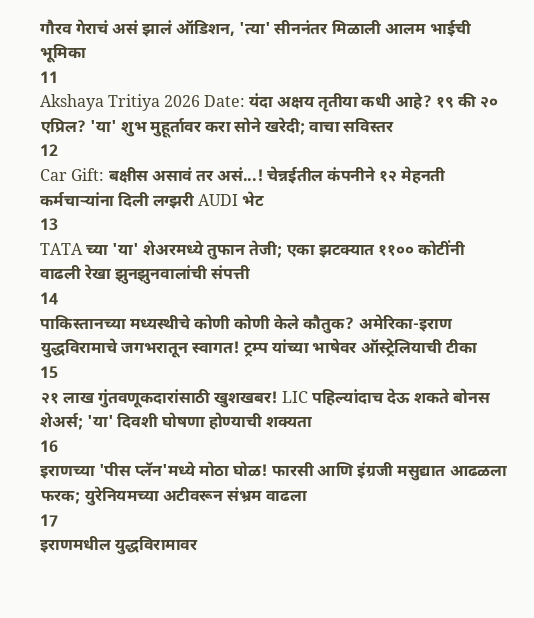गौरव गेराचं असं झालं ऑडिशन, 'त्या' सीननंतर मिळाली आलम भाईची भूमिका
11
Akshaya Tritiya 2026 Date: यंदा अक्षय तृतीया कधी आहे? १९ की २० एप्रिल? 'या' शुभ मुहूर्तावर करा सोने खरेदी; वाचा सविस्तर
12
Car Gift: बक्षीस असावं तर असं...! चेन्नईतील कंपनीने १२ मेहनती कर्मचाऱ्यांना दिली लग्झरी AUDI भेट
13
TATA च्या 'या' शेअरमध्ये तुफान तेजी; एका झटक्यात ११०० कोटींनी वाढली रेखा झुनझुनवालांची संपत्ती
14
पाकिस्तानच्या मध्यस्थीचे कोणी कोणी केले कौतुक? अमेरिका-इराण युद्धविरामाचे जगभरातून स्वागत! ट्रम्प यांच्या भाषेवर ऑस्ट्रेलियाची टीका
15
२१ लाख गुंतवणूकदारांसाठी खुशखबर! LIC पहिल्यांदाच देऊ शकते बोनस शेअर्स; 'या' दिवशी घोषणा होण्याची शक्यता
16
इराणच्या 'पीस प्लॅन'मध्ये मोठा घोळ! फारसी आणि इंग्रजी मसुद्यात आढळला फरक; युरेनियमच्या अटीवरून संभ्रम वाढला
17
इराणमधील युद्धविरामावर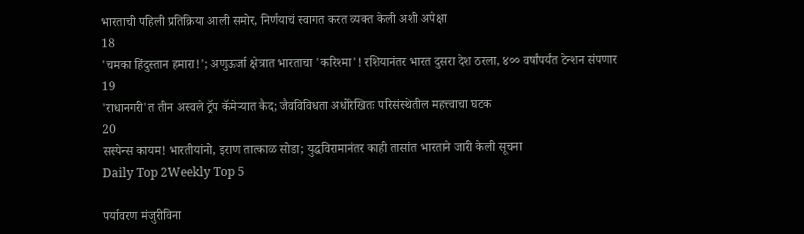भारताची पहिली प्रतिक्रिया आली समोर, निर्णयाचं स्वागत करत व्यक्त केली अशी अपेक्षा
18
'चमका हिंदुस्तान हमारा!'; अणुऊर्जा क्षेत्रात भारताचा 'करिश्मा'! रशियानंतर भारत दुसरा देश ठरला, ४०० वर्षांपर्यंत टेन्शन संपणार
19
'राधानगरी'त तीन अस्वले ट्रॅप कॅमेऱ्यात कैद; जैवविविधता अधोरेखितः परिसंस्थेतील महत्त्वाचा घटक
20
सस्पेन्स कायम! भारतीयांनो, इराण तात्काळ सोडा; युद्धविरामानंतर काही तासांत भारताने जारी केली सूचना
Daily Top 2Weekly Top 5

पर्यावरण मंजुरीविना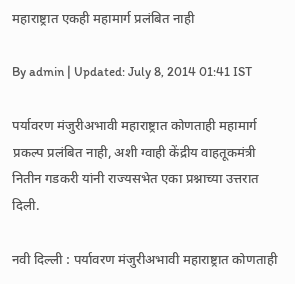महाराष्ट्रात एकही महामार्ग प्रलंबित नाही

By admin | Updated: July 8, 2014 01:41 IST

पर्यावरण मंजुरीअभावी महाराष्ट्रात कोणताही महामार्ग प्रकल्प प्रलंबित नाही, अशी ग्वाही केंद्रीय वाहतूकमंत्री नितीन गडकरी यांनी राज्यसभेत एका प्रश्नाच्या उत्तरात दिली.

नवी दिल्ली : पर्यावरण मंजुरीअभावी महाराष्ट्रात कोणताही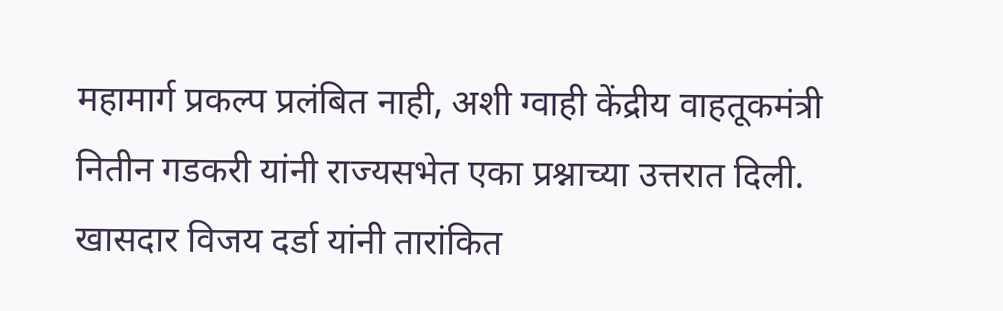महामार्ग प्रकल्प प्रलंबित नाही, अशी ग्वाही केंद्रीय वाहतूकमंत्री नितीन गडकरी यांनी राज्यसभेत एका प्रश्नाच्या उत्तरात दिली.
खासदार विजय दर्डा यांनी तारांकित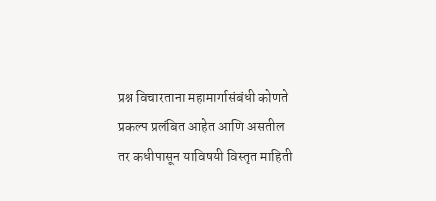प्रश्न विचारताना महामार्गासंबंधी कोणते प्रकल्प प्रलंबित आहेत आणि असतील तर कधीपासून याविषयी विस्तृत माहिती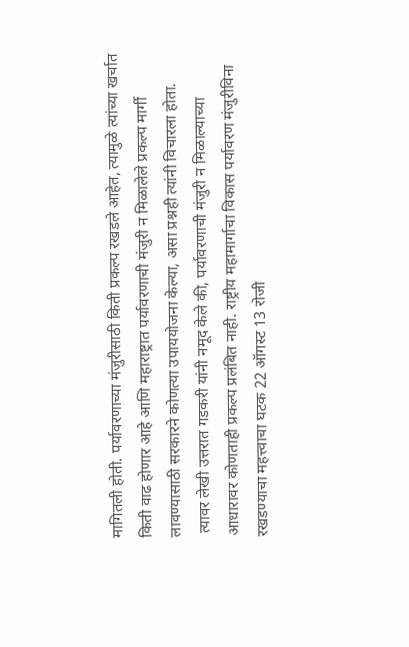मागितली होती. पर्यावरणाच्या मंजुरीसाठी किती प्रकल्प रखडले आहेत, त्यामुळे त्यांच्या खर्चात किती वाढ होणार आहे आणि महाराष्ट्रात पर्यावरणाची मंजुरी न मिळालेले प्रकल्प मार्गी लावण्यासाठी सरकारने कोणत्या उपाययोजना केल्या, असा प्रश्नही त्यांनी विचारला होता.
 त्यावर लेखी उत्तरात गडकरी यांनी नमूद केले की, पर्यावरणाची मंजुरी न मिळाल्याच्या आधारावर कोणताही प्रकल्प प्रलंबित नाही. राष्ट्रीय महामार्गाचा विकास पर्यावरण मंजुरीविना रखडण्याचा महत्त्वाचा घटक 22 ऑगस्ट 13 रोजी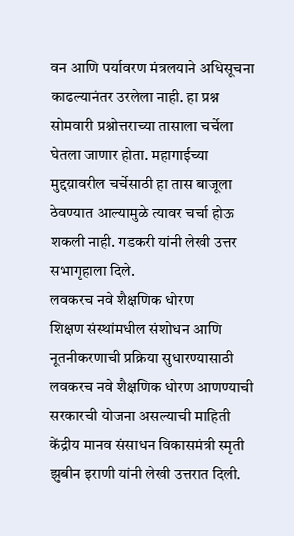वन आणि पर्यावरण मंत्रलयाने अधिसूचना काढल्यानंतर उरलेला नाही. हा प्रश्न सोमवारी प्रश्नोत्तराच्या तासाला चर्चेला घेतला जाणार होता. महागाईच्या मुद्दय़ावरील चर्चेसाठी हा तास बाजूला ठेवण्यात आल्यामुळे त्यावर चर्चा होऊ शकली नाही. गडकरी यांनी लेखी उत्तर सभागृहाला दिले.
लवकरच नवे शैक्षणिक धोरण
शिक्षण संस्थांमधील संशोधन आणि नूतनीकरणाची प्रक्रिया सुधारण्यासाठी लवकरच नवे शैक्षणिक धोरण आणण्याची सरकारची योजना असल्याची माहिती केंद्रीय मानव संसाधन विकासमंत्री स्मृती झुबीन इराणी यांनी लेखी उत्तरात दिली.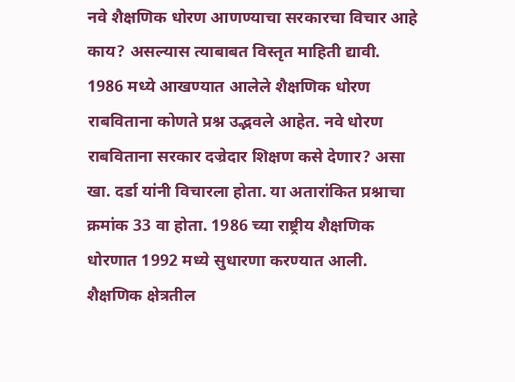नवे शैक्षणिक धोरण आणण्याचा सरकारचा विचार आहे काय? असल्यास त्याबाबत विस्तृत माहिती द्यावी. 1986 मध्ये आखण्यात आलेले शैक्षणिक धोरण राबविताना कोणते प्रश्न उद्भवले आहेत. नवे धोरण राबविताना सरकार दज्रेदार शिक्षण कसे देणार? असा खा. दर्डा यांनी विचारला होता. या अतारांकित प्रश्नाचा क्रमांक 33 वा होता. 1986 च्या राष्ट्रीय शैक्षणिक धोरणात 1992 मध्ये सुधारणा करण्यात आली. शैक्षणिक क्षेत्रतील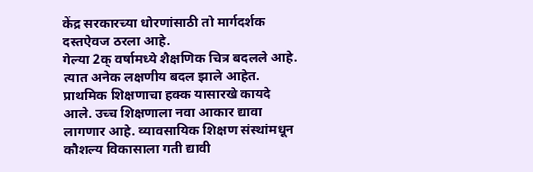केंद्र सरकारच्या धोरणांसाठी तो मार्गदर्शक दस्तऐवज ठरला आहे.
गेल्या 2क् वर्षामध्ये शैक्षणिक चित्र बदलले आहे. त्यात अनेक लक्षणीय बदल झाले आहेत. प्राथमिक शिक्षणाचा हक्क यासारखे कायदे आले. उच्च शिक्षणाला नवा आकार द्यावा लागणार आहे. व्यावसायिक शिक्षण संस्थांमधून कौशल्य विकासाला गती द्यावी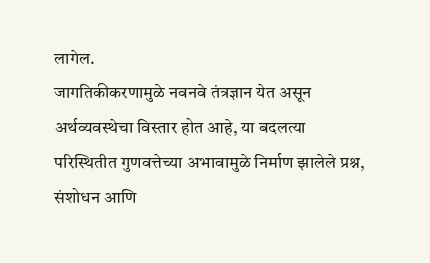लागेल.
जागतिकीकरणामुळे नवनवे तंत्रज्ञान येत असून अर्थव्यवस्थेचा विस्तार होत आहे, या बदलत्या परिस्थितीत गुणवत्तेच्या अभावामुळे निर्माण झालेले प्रश्न, संशोधन आणि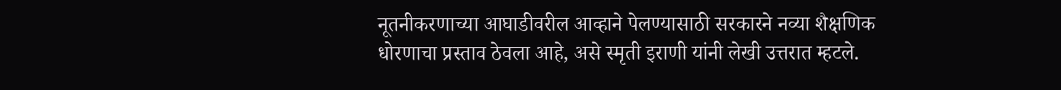नूतनीकरणाच्या आघाडीवरील आव्हाने पेलण्यासाठी सरकारने नव्या शैक्षणिक धोरणाचा प्रस्ताव ठेवला आहे, असे स्मृती इराणी यांनी लेखी उत्तरात म्हटले.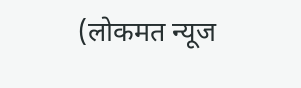(लोकमत न्यूज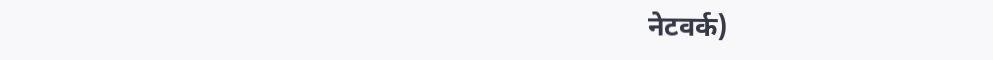नेटवर्क)